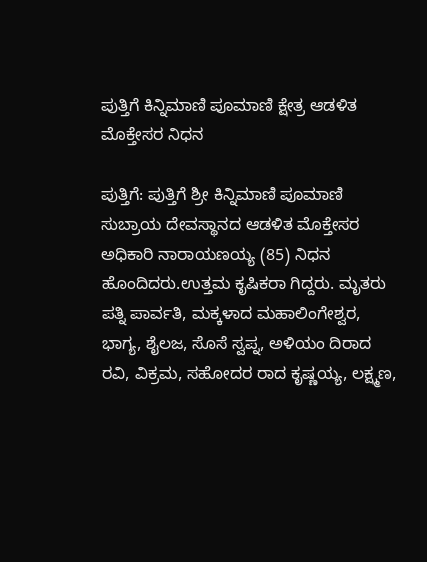ಪುತ್ತಿಗೆ ಕಿನ್ನಿಮಾಣಿ ಪೂಮಾಣಿ ಕ್ಷೇತ್ರ ಆಡಳಿತ ಮೊಕ್ತೇಸರ ನಿಧನ

ಪುತ್ತಿಗೆ: ಪುತ್ತಿಗೆ ಶ್ರೀ ಕಿನ್ನಿಮಾಣಿ ಪೂಮಾಣಿ ಸುಬ್ರಾಯ ದೇವಸ್ಥಾನದ ಆಡಳಿತ ಮೊಕ್ತೇಸರ ಅಧಿಕಾರಿ ನಾರಾಯಣಯ್ಯ (85) ನಿಧನ ಹೊಂದಿದರು.ಉತ್ತಮ ಕೃಷಿಕರಾ ಗಿದ್ದರು. ಮೃತರು ಪತ್ನಿ ಪಾರ್ವತಿ, ಮಕ್ಕಳಾದ ಮಹಾಲಿಂಗೇಶ್ವರ, ಭಾಗ್ಯ, ಶೈಲಜ, ಸೊಸೆ ಸ್ವಪ್ನ, ಅಳಿಯಂ ದಿರಾದ ರವಿ, ವಿಕ್ರಮ, ಸಹೋದರ ರಾದ ಕೃಷ್ಣಯ್ಯ, ಲಕ್ಷ್ಮಣ,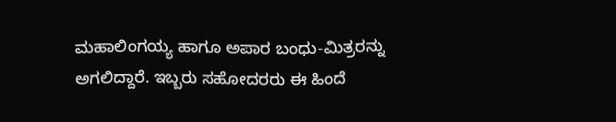ಮಹಾಲಿಂಗಯ್ಯ ಹಾಗೂ ಅಪಾರ ಬಂಧು-ಮಿತ್ರರನ್ನು ಅಗಲಿದ್ದಾರೆ. ಇಬ್ಬರು ಸಹೋದರರು ಈ ಹಿಂದೆ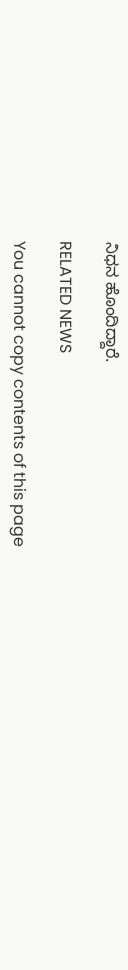ನಿಧನ ಹೊಂದಿದ್ದಾರೆ.

RELATED NEWS

You cannot copy contents of this page